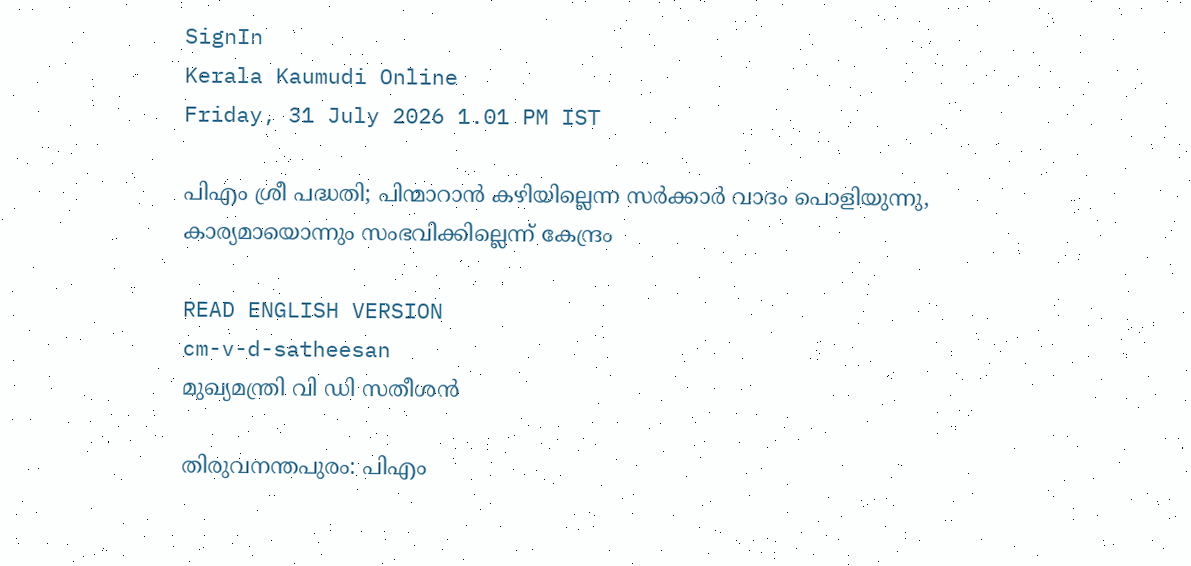SignIn
Kerala Kaumudi Online
Friday, 31 July 2026 1.01 PM IST

പിഎം ശ്രീ പദ്ധതി; പിന്മാറാൻ കഴിയില്ലെന്ന സർക്കാർ വാദം പൊളിയുന്നു, കാര്യമായൊന്നും സംഭവിക്കില്ലെന്ന് കേന്ദ്രം

READ ENGLISH VERSION
cm-v-d-satheesan
മുഖ്യമന്ത്രി വി ഡി സതീശൻ

തിരുവനന്തപുരം: പിഎം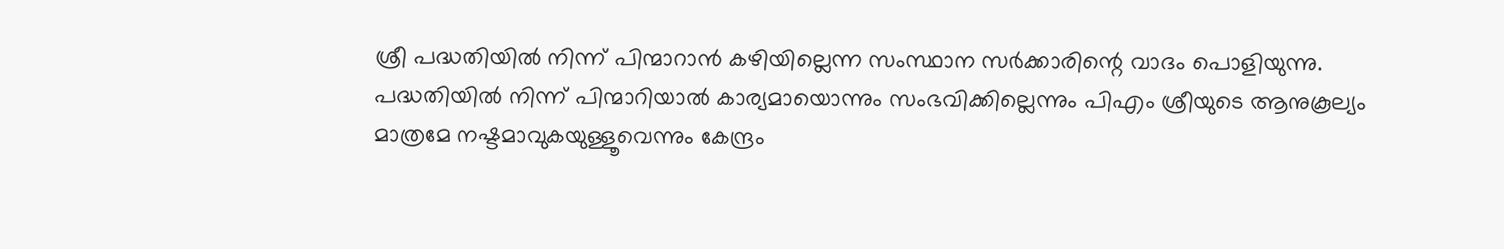ശ്രീ പദ്ധതിയിൽ നിന്ന് പിന്മാറാൻ കഴിയില്ലെന്ന സംസ്ഥാന സർക്കാരിന്റെ വാദം പൊളിയുന്നു. പദ്ധതിയിൽ നിന്ന് പിന്മാറിയാൽ കാര്യമായൊന്നും സംഭവിക്കില്ലെന്നും പിഎം ശ്രീയുടെ ആനുകൂല്യം മാത്രമേ നഷ്ടമാവുകയുള്ളൂവെന്നും കേന്ദ്രം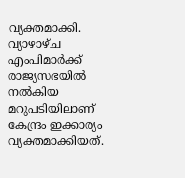വ്യക്തമാക്കി. വ്യാഴാഴ്‌ച എംപിമാർക്ക് രാജ്യസഭയിൽ നൽകിയ മറുപടിയിലാണ് കേന്ദ്രം ഇക്കാര്യം വ്യക്തമാക്കിയത്.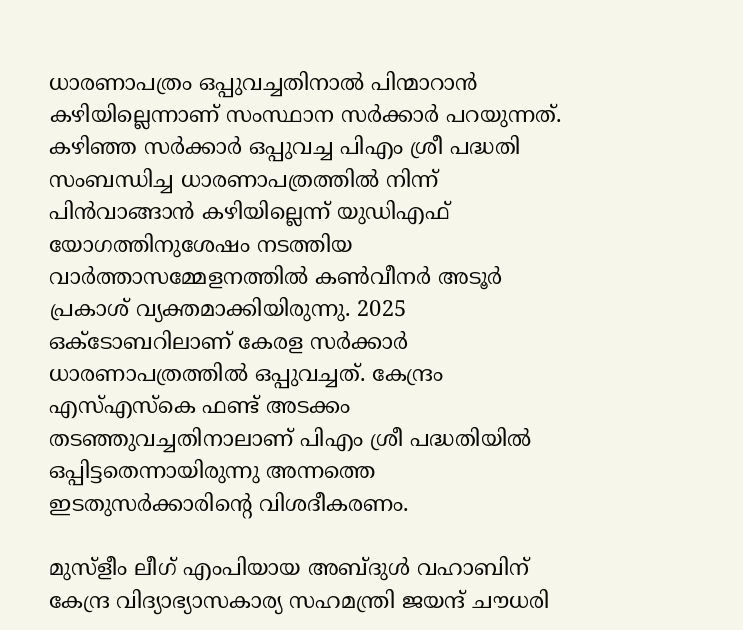ധാരണാപത്രം ഒപ്പുവച്ചതിനാൽ പിന്മാറാൻ കഴിയില്ലെന്നാണ് സംസ്ഥാന സർക്കാർ പറയുന്നത്. കഴിഞ്ഞ സർക്കാർ ഒപ്പുവച്ച പിഎം ശ്രീ പദ്ധതി സംബന്ധിച്ച ധാരണാപത്രത്തിൽ നിന്ന് പിൻവാങ്ങാൻ കഴിയില്ലെന്ന് യുഡിഎഫ് യോഗത്തിനുശേഷം നടത്തിയ വാർത്താസമ്മേളനത്തിൽ കൺവീനർ അടൂർ പ്രകാശ് വ്യക്തമാക്കിയിരുന്നു. 2025 ഒക്‌ടോബറിലാണ് കേരള സർക്കാർ ധാരണാപത്രത്തിൽ ഒപ്പുവച്ചത്. കേന്ദ്രം എസ്‌എസ്‌കെ ഫണ്ട് അടക്കം തടഞ്ഞുവച്ചതിനാലാണ് പിഎം ശ്രീ പദ്ധതിയിൽ ഒപ്പിട്ടതെന്നായിരുന്നു അന്നത്തെ ഇടതുസർക്കാരിന്റെ വിശദീകരണം.

മുസ്ളീം ലീഗ് എംപിയായ അബ്ദുൾ വഹാബിന് കേന്ദ്ര വിദ്യാഭ്യാസകാര്യ സഹമന്ത്രി ജയന്ദ് ചൗധരി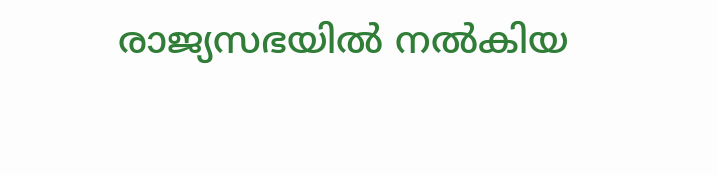രാജ്യസഭയിൽ നൽകിയ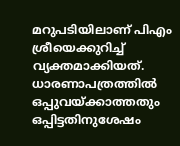മറുപടിയിലാണ് പിഎം ശ്രീയെക്കുറിച്ച് വ്യക്തമാക്കിയത്. ധാരണാപത്രത്തിൽ ഒപ്പുവയ്ക്കാത്തതും ഒപ്പിട്ടതിനുശേഷം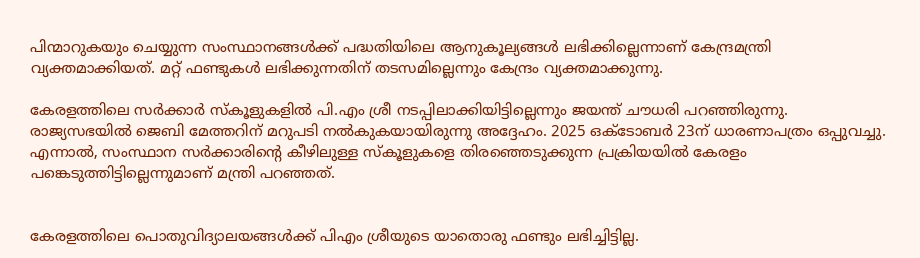പിന്മാറുകയും ചെയ്യുന്ന സംസ്ഥാനങ്ങൾക്ക് പദ്ധതിയിലെ ആനുകൂല്യങ്ങൾ ലഭിക്കില്ലെന്നാണ് കേന്ദ്രമന്ത്രി വ്യക്തമാക്കിയത്. മറ്റ് ഫണ്ടുകൾ ലഭിക്കുന്നതിന് തടസമില്ലെന്നും കേന്ദ്രം വ്യക്തമാക്കുന്നു.

കേരളത്തിലെ സർക്കാർ സ്‌കൂളുകളിൽ പി.എം ശ്രീ നടപ്പിലാക്കിയിട്ടില്ലെന്നും ജയന്ത് ചൗധരി പറഞ്ഞിരുന്നു. രാജ്യസഭയിൽ ജെബി മേത്തറിന് മറുപടി നൽകുകയായിരുന്നു അദ്ദേഹം. 2025 ഒക്‌ടോബർ 23ന് ധാരണാപത്രം ഒപ്പുവച്ചു. എന്നാൽ, സംസ്ഥാന സർക്കാരിന്റെ കീഴിലുള്ള സ്കൂളുകളെ തിരഞ്ഞെടുക്കുന്ന പ്രക്രിയയിൽ കേരളം പങ്കെടുത്തിട്ടില്ലെന്നുമാണ് മന്ത്രി പറഞ്ഞത്.


കേരളത്തിലെ പൊതുവിദ്യാലയങ്ങൾക്ക് പിഎം ശ്രീയുടെ യാതൊരു ഫണ്ടും ലഭിച്ചിട്ടില്ല.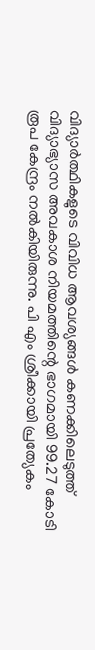വിദ്യാർത്ഥികളുടെ വിവിധ ആവശ്യങ്ങൾ കണക്കിലെടുത്ത് വിദ്യാഭ്യാസ അവകാശ നിയമത്തിന്റെ ഭാഗമായി 99.27 കോടി രൂപ കേന്ദ്രം നൽകിയിരുന്നു. പി എം ശ്രീക്കായി പ്രത്യേകം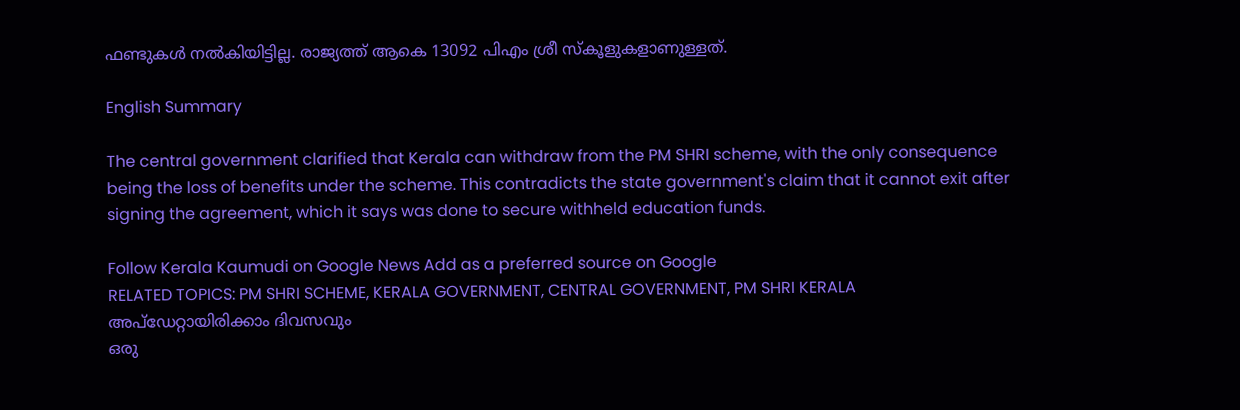ഫണ്ടുകൾ നൽകിയിട്ടില്ല. രാജ്യത്ത് ആകെ 13092 പിഎം ശ്രീ സ്‌കൂളുകളാണുള്ളത്.

English Summary

The central government clarified that Kerala can withdraw from the PM SHRI scheme, with the only consequence being the loss of benefits under the scheme. This contradicts the state government's claim that it cannot exit after signing the agreement, which it says was done to secure withheld education funds.

Follow Kerala Kaumudi on Google News Add as a preferred source on Google
RELATED TOPICS: PM SHRI SCHEME, KERALA GOVERNMENT, CENTRAL GOVERNMENT, PM SHRI KERALA
അപ്ഡേറ്റായിരിക്കാം ദിവസവും
ഒരു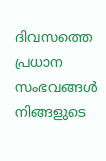ദിവസത്തെ പ്രധാന സംഭവങ്ങൾ നിങ്ങളുടെ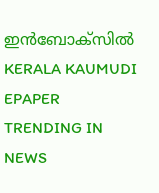ഇൻബോക്സിൽ
KERALA KAUMUDI EPAPER
TRENDING IN NEWS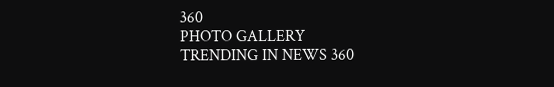360
PHOTO GALLERY
TRENDING IN NEWS 360